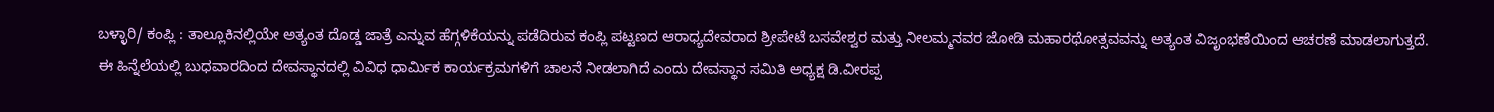ಬಳ್ಳಾರಿ/ ಕಂಪ್ಲಿ : ತಾಲ್ಲೂಕಿನಲ್ಲಿಯೇ ಅತ್ಯಂತ ದೊಡ್ಡ ಜಾತ್ರೆ ಎನ್ನುವ ಹೆಗ್ಗಳಿಕೆಯನ್ನು ಪಡೆದಿರುವ ಕಂಪ್ಲಿ ಪಟ್ಟಣದ ಆರಾಧ್ಯದೇವರಾದ ಶ್ರೀಪೇಟೆ ಬಸವೇಶ್ವರ ಮತ್ತು ನೀಲಮ್ಮನವರ ಜೋಡಿ ಮಹಾರಥೋತ್ಸವವನ್ನು ಅತ್ಯಂತ ವಿಜೃಂಭಣೆಯಿಂದ ಆಚರಣೆ ಮಾಡಲಾಗುತ್ತದೆ.
ಈ ಹಿನ್ನೆಲೆಯಲ್ಲಿ ಬುಧವಾರದಿಂದ ದೇವಸ್ಥಾನದಲ್ಲಿ ವಿವಿಧ ಧಾರ್ಮಿಕ ಕಾರ್ಯಕ್ರಮಗಳಿಗೆ ಚಾಲನೆ ನೀಡಲಾಗಿದೆ ಎಂದು ದೇವಸ್ಥಾನ ಸಮಿತಿ ಅಧ್ಯಕ್ಷ ಡಿ.ವೀರಪ್ಪ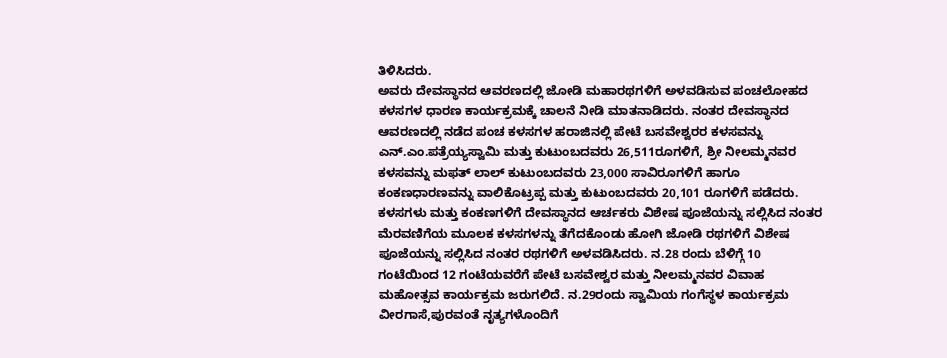ತಿಳಿಸಿದರು.
ಅವರು ದೇವಸ್ಥಾನದ ಆವರಣದಲ್ಲಿ ಜೋಡಿ ಮಹಾರಥಗಳಿಗೆ ಅಳವಡಿಸುವ ಪಂಚಲೋಹದ ಕಳಸಗಳ ಧಾರಣ ಕಾರ್ಯಕ್ರಮಕ್ಕೆ ಚಾಲನೆ ನೀಡಿ ಮಾತನಾಡಿದರು. ನಂತರ ದೇವಸ್ಥಾನದ ಆವರಣದಲ್ಲಿ ನಡೆದ ಪಂಚ ಕಳಸಗಳ ಹರಾಜಿನಲ್ಲಿ ಪೇಟೆ ಬಸವೇಶ್ವರರ ಕಳಸವನ್ನು ಎನ್.ಎಂ.ಪತ್ರೆಯ್ಯಸ್ವಾಮಿ ಮತ್ತು ಕುಟುಂಬದವರು 26,511ರೂಗಳಿಗೆ, ಶ್ರೀ ನೀಲಮ್ಮನವರ ಕಳಸವನ್ನು ಮಫತ್ ಲಾಲ್ ಕುಟುಂಬದವರು 23,000 ಸಾವಿರೂಗಳಿಗೆ ಹಾಗೂ ಕಂಕಣಧಾರಣವನ್ನು ವಾಲಿಕೊಟ್ರಪ್ಪ ಮತ್ತು ಕುಟುಂಬದವರು 20,101 ರೂಗಳಿಗೆ ಪಡೆದರು.
ಕಳಸಗಳು ಮತ್ತು ಕಂಕಣಗಳಿಗೆ ದೇವಸ್ಥಾನದ ಆರ್ಚಕರು ವಿಶೇಷ ಪೂಜೆಯನ್ನು ಸಲ್ಲಿಸಿದ ನಂತರ ಮೆರವಣಿಗೆಯ ಮೂಲಕ ಕಳಸಗಳನ್ನು ತೆಗೆದಕೊಂಡು ಹೋಗಿ ಜೋಡಿ ರಥಗಳಿಗೆ ವಿಶೇಷ ಪೂಜೆಯನ್ನು ಸಲ್ಲಿಸಿದ ನಂತರ ರಥಗಳಿಗೆ ಅಳವಡಿಸಿದರು. ನ.28 ರಂದು ಬೆಳಿಗ್ಗೆ 10 ಗಂಟೆಯಿಂದ 12 ಗಂಟೆಯವರೆಗೆ ಪೇಟೆ ಬಸವೇಶ್ವರ ಮತ್ತು ನೀಲಮ್ಮನವರ ವಿವಾಹ ಮಹೋತ್ಸವ ಕಾರ್ಯಕ್ರಮ ಜರುಗಲಿದೆ. ನ.29ರಂದು ಸ್ವಾಮಿಯ ಗಂಗೆಸ್ಥಳ ಕಾರ್ಯಕ್ರಮ ವೀರಗಾಸೆ,ಪುರವಂತೆ ನೃತ್ಯಗಳೊಂದಿಗೆ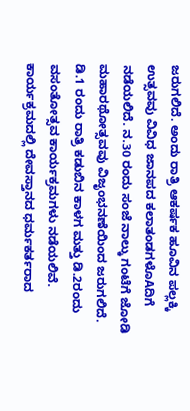ಜರುಗಲಿದೆ. ಅಂದು ರಾತ್ರಿ ಆಕರ್ಷಕ ಹೂವಿನ ಪಲ್ಲಕ್ಕಿ ಉತ್ಸವವು ವಿವಿಧ ಜಾನಪದ ಕಲಾತಂಡಗಳೊAದಿಗೆ ನಡೆಯಲಿದೆ. ನ.30 ರಂದು ಸಂಜೆ ನಾಲ್ಕು ಗಂಟೆಗೆ ಜೋಡಿ ಮಹಾರಥೋತ್ಸವವು ವಿಜೃಂಭನಣೆಯಿಂದ ಜರುಗಲಿದೆ. ಡಿ.1 ರಂದು ರಾತ್ರಿ ಕಡುಬಿನ ಕಾಳಗ ಮತ್ತು ಡಿ.2ರಂದು ವಸಂತೋತ್ಸವ ಕಾರ್ಯಕ್ರಮಗಳು ನಡೆಯಲಿವೆ.
ಕಾರ್ಯಕ್ರಮದಲ್ಲಿ ದೇವಸ್ತಾನದ ಧರ್ಮಕರ್ತರಾದ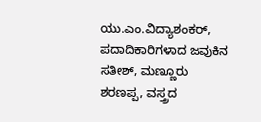ಯು.ಎಂ.ವಿದ್ಯಾಶಂಕರ್, ಪದಾದಿಕಾರಿಗಳಾದ ಜವುಕಿನ ಸತೀಶ್, ಮಣ್ಣೂರು ಶರಣಪ್ಪ, ವಸ್ತ್ರದ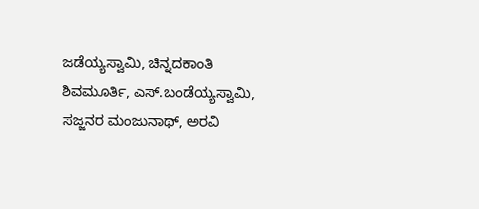ಜಡೆಯ್ಯಸ್ವಾಮಿ, ಚಿನ್ನದಕಾಂತಿ ಶಿವಮೂರ್ತಿ, ಎಸ್.ಬಂಡೆಯ್ಯಸ್ವಾಮಿ, ಸಜ್ಜನರ ಮಂಜುನಾಥ್, ಅರವಿ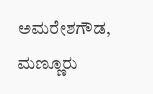ಅಮರೇಶಗೌಡ, ಮಣ್ಣೂರು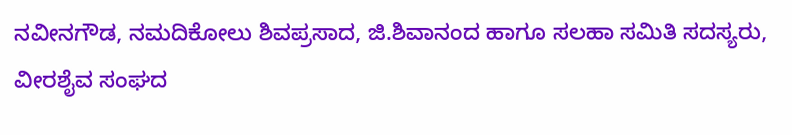ನವೀನಗೌಡ, ನಮದಿಕೋಲು ಶಿವಪ್ರಸಾದ, ಜಿ.ಶಿವಾನಂದ ಹಾಗೂ ಸಲಹಾ ಸಮಿತಿ ಸದಸ್ಯರು, ವೀರಶೈವ ಸಂಘದ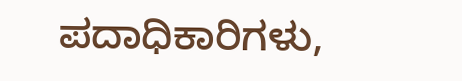ಪದಾಧಿಕಾರಿಗಳು,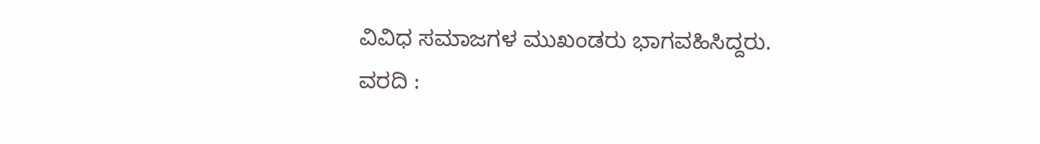ವಿವಿಧ ಸಮಾಜಗಳ ಮುಖಂಡರು ಭಾಗವಹಿಸಿದ್ದರು.
ವರದಿ :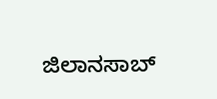ಜಿಲಾನಸಾಬ್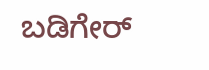ಬಡಿಗೇರ್